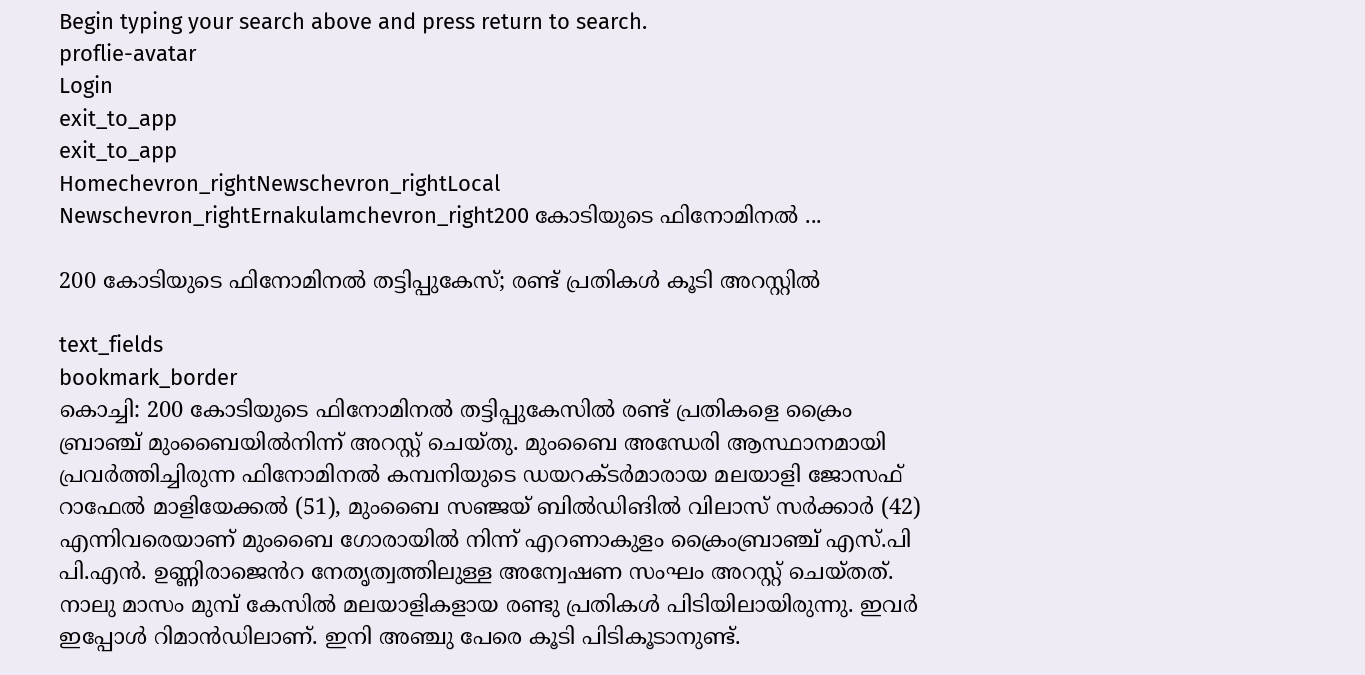Begin typing your search above and press return to search.
proflie-avatar
Login
exit_to_app
exit_to_app
Homechevron_rightNewschevron_rightLocal Newschevron_rightErnakulamchevron_right200 കോടിയുടെ ഫിനോമിനൽ ...

200 കോടിയുടെ ഫിനോമിനൽ തട്ടിപ്പുകേസ്; രണ്ട് പ്രതികൾ കൂടി അറസ്റ്റിൽ

text_fields
bookmark_border
കൊച്ചി: 200 കോടിയുടെ ഫിനോമിനൽ തട്ടിപ്പുകേസിൽ രണ്ട് പ്രതികളെ ക്രൈം ബ്രാഞ്ച് മുംബൈയിൽനിന്ന് അറസ്റ്റ് ചെയ്തു. മുംബൈ അന്ധേരി ആസ്ഥാനമായി പ്രവർത്തിച്ചിരുന്ന ഫിനോമിനൽ കമ്പനിയുടെ ഡയറക്ടർമാരായ മലയാളി ജോസഫ് റാഫേൽ മാളിയേക്കൽ (51), മുംബൈ സഞ്ജയ് ബിൽഡിങിൽ വിലാസ് സർക്കാർ (42) എന്നിവരെയാണ് മുംബൈ ഗോരായിൽ നിന്ന് എറണാകുളം ക്രൈംബ്രാഞ്ച് എസ്.പി പി.എൻ. ഉണ്ണിരാജെൻറ നേതൃത്വത്തിലുള്ള അന്വേഷണ സംഘം അറസ്റ്റ് ചെയ്തത്. നാലു മാസം മുമ്പ് കേസിൽ മലയാളികളായ രണ്ടു പ്രതികൾ പിടിയിലായിരുന്നു. ഇവർ ഇപ്പോൾ റിമാൻഡിലാണ്. ഇനി അഞ്ചു പേരെ കൂടി പിടികൂടാനുണ്ട്.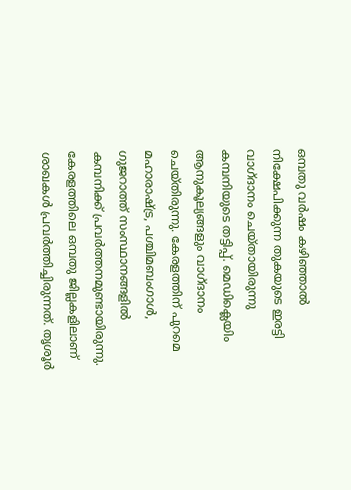ഒമ്പതു വർഷം കഴിഞ്ഞാൽ നിക്ഷേപിക്കുന്ന തുകയുടെ ഇരട്ടി വാഗ്ദാനം ചെയ്തായിരുന്നു കമ്പനിയുടെ തട്ടിപ്പ്. മെഡിക്ലെയിം ആനുകൂല്യങ്ങളും വാഗ്ദാനം ചെയ്തിരുന്നു. കേരളത്തിന് പുറമെ മഹാരാഷ്ട്ര, പശ്ചിമബംഗാൾ, ഗുജറാത്ത് സംസ്ഥാനങ്ങളിൽ കമ്പനിക്ക് പ്രവർത്തനമുണ്ടായിരുന്നു. കേരളത്തിലെ ഒമ്പതു ജില്ലകളിലാണ് ശാഖകൾ പ്രവർത്തിച്ചിരുന്നത്. തൃശൂർ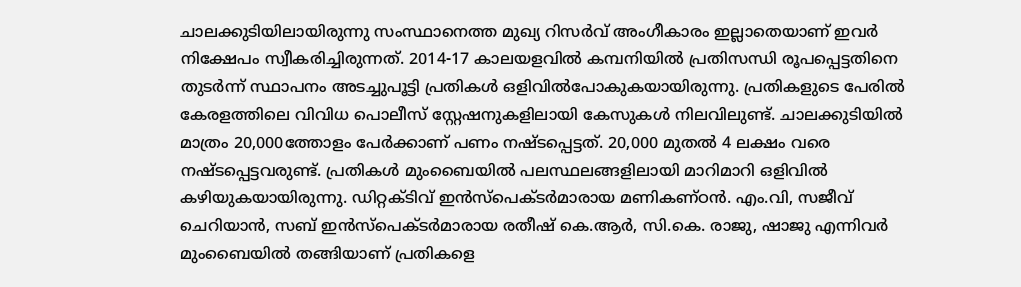ചാലക്കുടിയിലായിരുന്നു സംസ്ഥാനെത്ത മുഖ്യ റിസർവ് അംഗീകാരം ഇല്ലാതെയാണ് ഇവർ നിക്ഷേപം സ്വീകരിച്ചിരുന്നത്. 2014-17 കാലയളവിൽ കമ്പനിയിൽ പ്രതിസന്ധി രൂപപ്പെട്ടതിനെ തുടർന്ന് സ്ഥാപനം അടച്ചുപൂട്ടി പ്രതികൾ ഒളിവിൽപോകുകയായിരുന്നു. പ്രതികളുടെ പേരിൽ കേരളത്തിലെ വിവിധ പൊലീസ് സ്റ്റേഷനുകളിലായി കേസുകൾ നിലവിലുണ്ട്. ചാലക്കുടിയിൽ മാത്രം 20,000ത്തോളം പേർക്കാണ് പണം നഷ്ടപ്പെട്ടത്. 20,000 മുതൽ 4 ലക്ഷം വരെ നഷ്ടപ്പെട്ടവരുണ്ട്. പ്രതികൾ മുംബൈയിൽ പലസ്ഥലങ്ങളിലായി മാറിമാറി ഒളിവിൽ കഴിയുകയായിരുന്നു. ഡിറ്റക്ടിവ് ഇൻസ്പെക്ടർമാരായ മണികണ്ഠൻ. എം.വി, സജീവ് ചെറിയാൻ, സബ് ഇൻസ്പെക്ടർമാരായ രതീഷ് കെ.ആർ, സി.കെ. രാജു, ഷാജു എന്നിവർ മുംബൈയിൽ തങ്ങിയാണ് പ്രതികളെ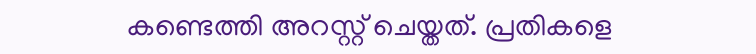കണ്ടെത്തി അറസ്റ്റ് ചെയ്തത്. പ്രതികളെ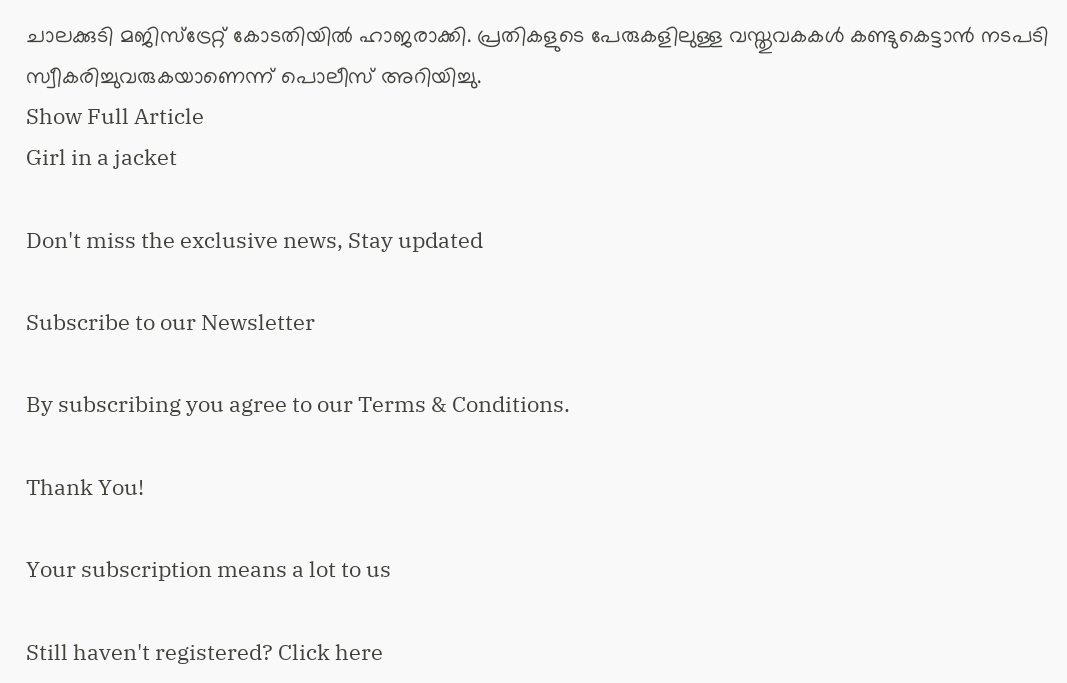ചാലക്കുടി മജിസ്ട്രേറ്റ് കോടതിയിൽ ഹാജരാക്കി. പ്രതികളുടെ പേരുകളിലുള്ള വസ്തുവകകൾ കണ്ടുകെട്ടാൻ നടപടി സ്വീകരിച്ചുവരുകയാണെന്ന് പൊലീസ് അറിയിച്ചു.
Show Full Article
Girl in a jacket

Don't miss the exclusive news, Stay updated

Subscribe to our Newsletter

By subscribing you agree to our Terms & Conditions.

Thank You!

Your subscription means a lot to us

Still haven't registered? Click here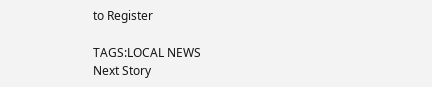to Register

TAGS:LOCAL NEWS
Next Story